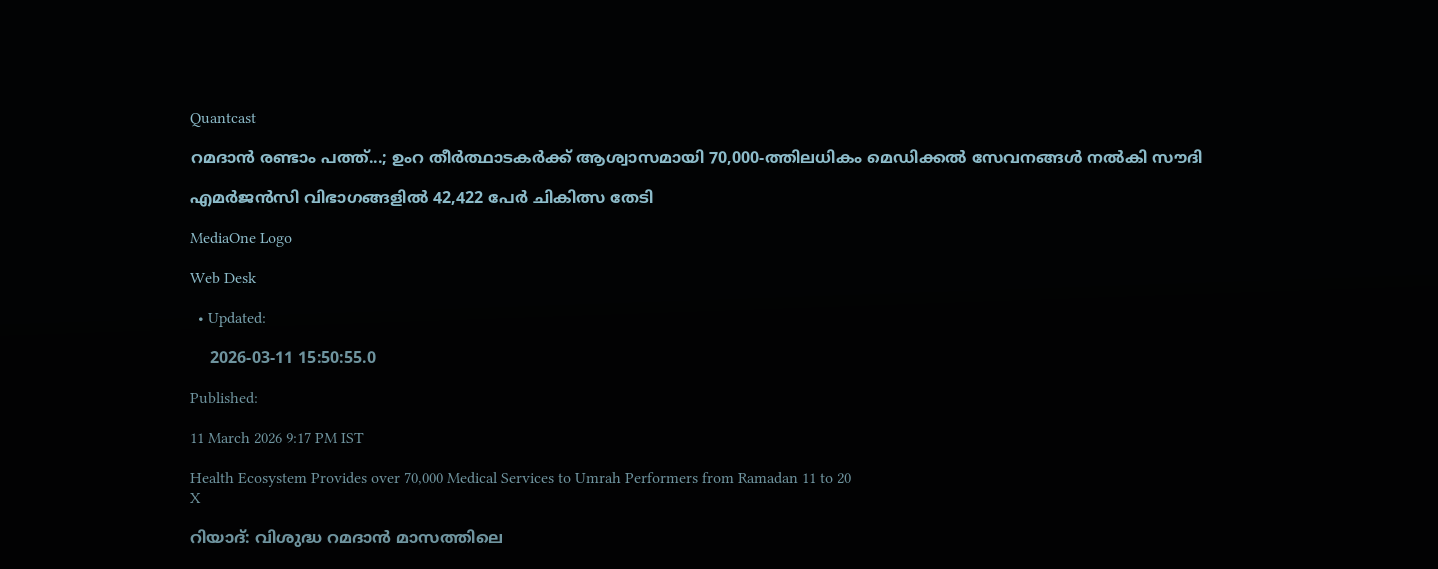Quantcast

റമദാൻ രണ്ടാം പത്ത്...; ഉംറ തീർത്ഥാടകർക്ക് ആശ്വാസമായി 70,000-ത്തിലധികം മെഡിക്കൽ സേവനങ്ങൾ നൽകി സൗദി

എമർജൻസി വിഭാഗങ്ങളിൽ 42,422 പേർ ചികിത്സ തേടി

MediaOne Logo

Web Desk

  • Updated:

    2026-03-11 15:50:55.0

Published:

11 March 2026 9:17 PM IST

Health Ecosystem Provides over 70,000 Medical Services to Umrah Performers from Ramadan 11 to 20
X

റിയാദ്: വിശുദ്ധ റമദാൻ മാസത്തിലെ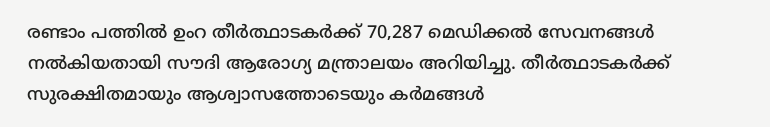രണ്ടാം പത്തിൽ ഉംറ തീർത്ഥാടകർക്ക് 70,287 മെഡിക്കൽ സേവനങ്ങൾ നൽകിയതായി സൗദി ആരോഗ്യ മന്ത്രാലയം അറിയിച്ചു. തീർത്ഥാടകർക്ക് സുരക്ഷിതമായും ആശ്വാസത്തോടെയും കർമങ്ങൾ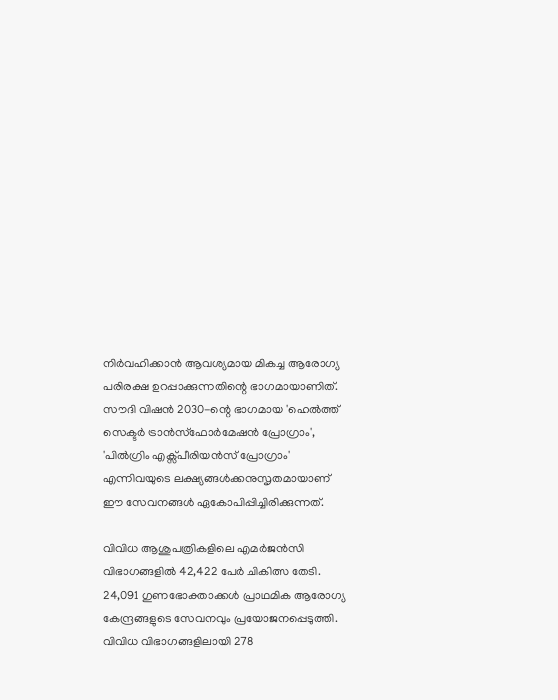നിർവഹിക്കാൻ ആവശ്യമായ മികച്ച ആരോഗ്യ പരിരക്ഷ ഉറപ്പാക്കുന്നതിന്റെ ഭാഗമായാണിത്. സൗദി വിഷൻ 2030-ന്റെ ഭാഗമായ 'ഹെൽത്ത് സെക്ടർ ട്രാൻസ്ഫോർമേഷൻ പ്രോഗ്രാം', 'പിൽഗ്രിം എക്സ്പീരിയൻസ് പ്രോഗ്രാം' എന്നിവയുടെ ലക്ഷ്യങ്ങൾക്കനുസൃതമായാണ് ഈ സേവനങ്ങൾ ഏകോപിപ്പിച്ചിരിക്കുന്നത്.

വിവിധ ആശുപത്രികളിലെ എമർജൻസി വിഭാഗങ്ങളിൽ 42,422 പേർ ചികിത്സ തേടി. 24,091 ഗുണഭോക്താക്കൾ പ്രാഥമിക ആരോഗ്യ കേന്ദ്രങ്ങളുടെ സേവനവും പ്രയോജനപ്പെടുത്തി. വിവിധ വിഭാഗങ്ങളിലായി 278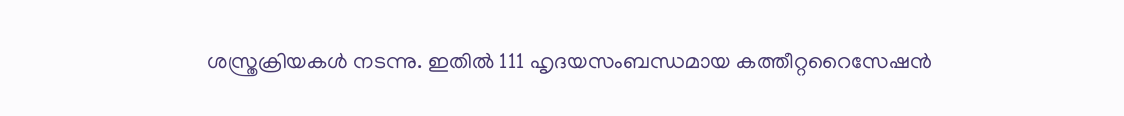ശസ്ത്രക്രിയകൾ നടന്നു. ഇതിൽ 111 ഹൃദയസംബന്ധമായ കത്തീറ്ററൈസേഷൻ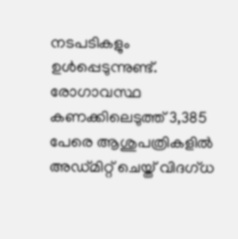നടപടികളും ഉൾപ്പെടുന്നുണ്ട്. രോഗാവസ്ഥ കണക്കിലെടുത്ത് 3,385 പേരെ ആശുപത്രികളിൽ അഡ്മിറ്റ് ചെയ്ത് വിദഗ്ധ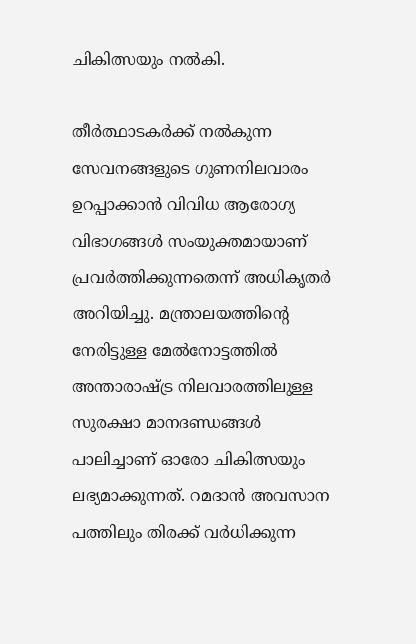ചികിത്സയും നൽകി.

തീർത്ഥാടകർക്ക് നൽകുന്ന സേവനങ്ങളുടെ ഗുണനിലവാരം ഉറപ്പാക്കാൻ വിവിധ ആരോഗ്യ വിഭാഗങ്ങൾ സംയുക്തമായാണ് പ്രവർത്തിക്കുന്നതെന്ന് അധികൃതർ അറിയിച്ചു. മന്ത്രാലയത്തിന്റെ നേരിട്ടുള്ള മേൽനോട്ടത്തിൽ അന്താരാഷ്ട്ര നിലവാരത്തിലുള്ള സുരക്ഷാ മാനദണ്ഡങ്ങൾ പാലിച്ചാണ് ഓരോ ചികിത്സയും ലഭ്യമാക്കുന്നത്. റമദാൻ അവസാന പത്തിലും തിരക്ക് വർധിക്കുന്ന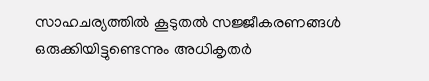സാഹചര്യത്തിൽ കൂടുതൽ സജ്ജീകരണങ്ങൾ ഒരുക്കിയിട്ടുണ്ടെന്നും അധികൃതർ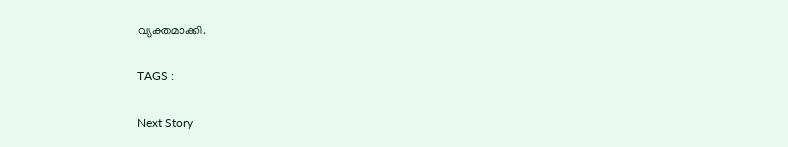വ്യക്തമാക്കി.

TAGS :

Next Story